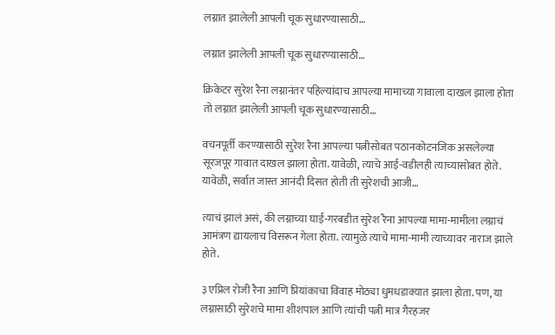लग्नात झालेली आपली चूक सुधारण्यासाठी…

लग्नात झालेली आपली चूक सुधारण्यासाठी…

क्रिकेटर सुरेश रैना लग्नानंतर पहिल्यांदाच आपल्या मामाच्या गावाला दाखल झाला होता तो लग्नात झालेली आपली चूक सुधारण्यासाठी…

वचनपूर्ती करण्यासाठी सुरेश रैना आपल्या पत्नीसोबत पठानकोटनजिक असलेल्या सूरजपूर गावात दाखल झाला होता. यावेळी, त्याचे आई-वडीलही त्याच्यासोबत होते. यावेळी, सर्वात जास्त आनंदी दिसत होती ती सुरेशची आजी…

त्याचं झालं असं, की लग्नाच्या घाई-गरबडीत सुरेश रैना आपल्या मामा-मामीला लग्नाचं आमंत्रण द्यायलाच विसरून गेला होता. त्यामुळे त्याचे मामा-मामी त्याच्यावर नाराज झाले होते.

३ एप्रिल रोजी रैना आणि प्रियांकाचा विवाह मोठ्या धुमधडाक्यात झाला होता. पण, या लग्नासाठी सुरेशचे मामा शीशपाल आणि त्यांची पत्नी मात्र गैरहजर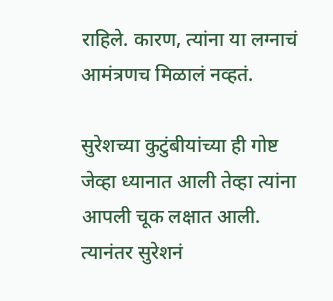राहिले. कारण, त्यांना या लग्नाचं आमंत्रणच मिळालं नव्हतं.

सुरेशच्या कुटुंबीयांच्या ही गोष्ट जेव्हा ध्यानात आली तेव्हा त्यांना आपली चूक लक्षात आली. त्यानंतर सुरेशनं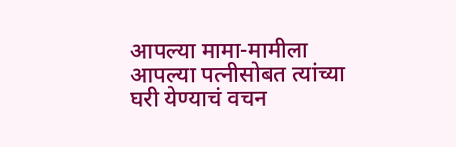आपल्या मामा-मामीला आपल्या पत्नीसोबत त्यांच्या घरी येण्याचं वचन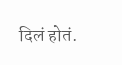दिलं होतं.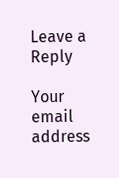Leave a Reply

Your email address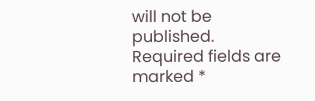will not be published. Required fields are marked *